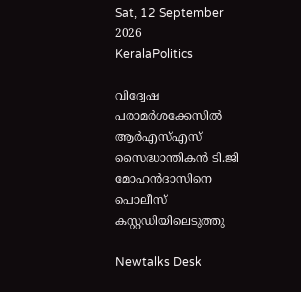Sat, 12 September 2026
KeralaPolitics

വിദ്വേഷ പരാമർശക്കേസിൽ ആർഎസ്എസ് സൈദ്ധാന്തികൻ ടി.ജി മോഹൻദാസിനെ പൊലീസ് കസ്റ്റഡിയിലെടുത്തു

Newtalks Desk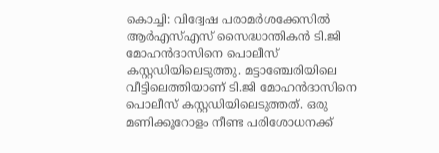കൊച്ചി: വിദ്വേഷ പരാമർശക്കേസിൽ ആർഎസ്എസ് സൈദ്ധാന്തികൻ ടി.ജി മോഹൻദാസിനെ പൊലീസ് കസ്റ്റഡിയിലെടുത്തു. മട്ടാഞ്ചേരിയിലെ വീട്ടിലെത്തിയാണ് ടി.ജി മോഹൻദാസിനെ പൊലീസ് കസ്റ്റഡിയിലെടുത്തത്. ഒരു മണിക്കൂറോളം നീണ്ട പരിശോധനക്ക്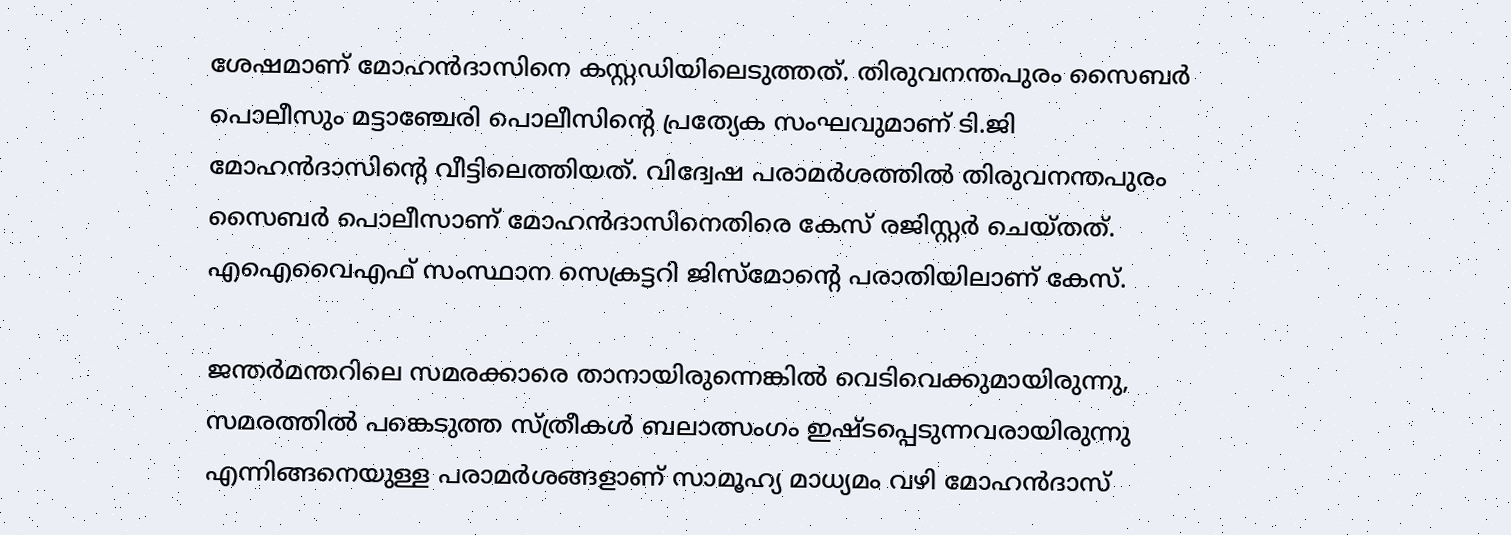ശേഷമാണ് മോഹൻദാസിനെ കസ്റ്റഡിയിലെടുത്തത്. തിരുവനന്തപുരം സൈബർ പൊലീസും മട്ടാഞ്ചേരി പൊലീസിന്റെ പ്രത്യേക സംഘവുമാണ് ടി.ജി മോഹൻദാസിന്റെ വീട്ടിലെത്തിയത്. വിദ്വേഷ പരാമർശത്തിൽ തിരുവനന്തപുരം സൈബർ പൊലീസാണ് മോഹൻദാസിനെതിരെ കേസ് രജിസ്റ്റർ ചെയ്തത്. എഐവൈഎഫ് സംസ്ഥാന സെക്രട്ടറി ജിസ്‌മോന്റെ പരാതിയിലാണ് കേസ്.

ജന്തർമന്തറിലെ സമരക്കാരെ താനായിരുന്നെങ്കിൽ വെടിവെക്കുമായിരുന്നു, സമരത്തിൽ പങ്കെടുത്ത സ്ത്രീകൾ ബലാത്സംഗം ഇഷ്ടപ്പെടുന്നവരായിരുന്നു എന്നിങ്ങനെയുള്ള പരാമർശങ്ങളാണ് സാമൂഹ്യ മാധ്യമം വഴി മോഹൻദാസ്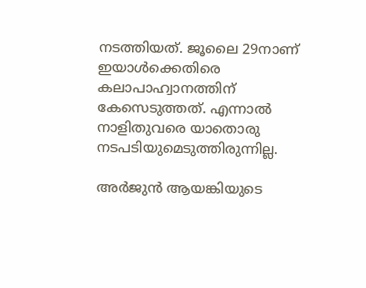നടത്തിയത്. ജൂലൈ 29നാണ് ഇയാൾക്കെതിരെ കലാപാഹ്വാനത്തിന് കേസെടുത്തത്. എന്നാൽ നാളിതുവരെ യാതൊരു നടപടിയുമെടുത്തിരുന്നില്ല.

അർജുൻ ആയങ്കിയുടെ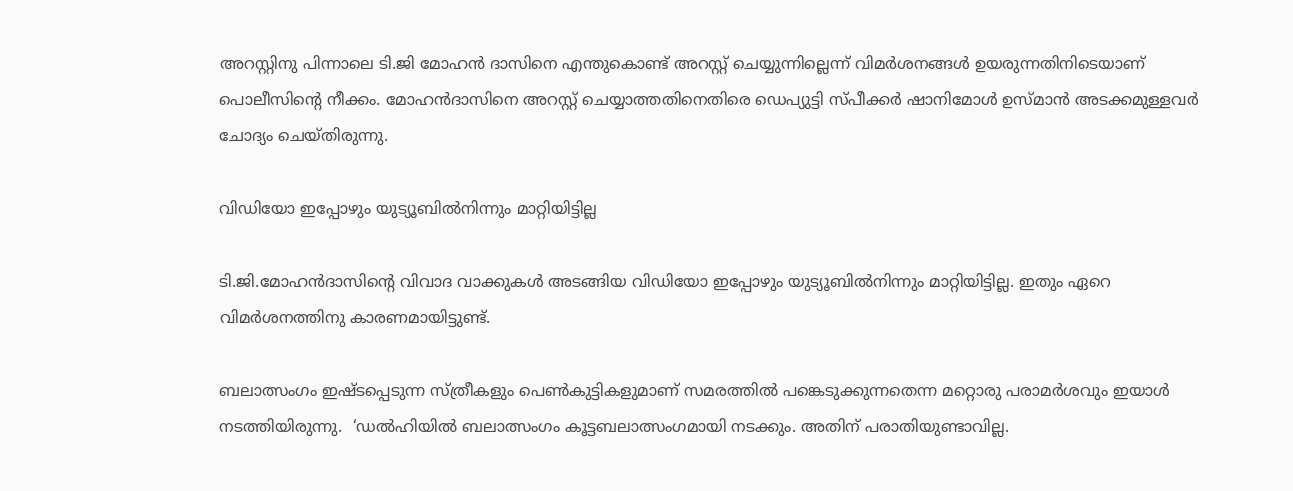അറസ്റ്റിനു പിന്നാലെ ടി.ജി മോഹൻ ദാസിനെ എന്തുകൊണ്ട് അറസ്റ്റ് ചെയ്യുന്നില്ലെന്ന് വിമർശനങ്ങൾ ഉയരുന്നതിനിടെയാണ് പൊലീസിന്‍റെ നീക്കം. മോഹൻദാസിനെ അറസ്റ്റ് ചെയ്യാത്തതിനെതിരെ ഡെപ്യുട്ടി സ്പീക്കർ ഷാനിമോൾ ഉസ്മാൻ അടക്കമുള്ളവർ ചോദ്യം ചെയ്തിരുന്നു.

വിഡിയോ ഇപ്പോഴും യുട്യൂബിൽനിന്നും മാറ്റിയിട്ടില്ല

ടി.ജി.മോഹൻദാസിന്റെ വിവാദ വാക്കുകൾ അടങ്ങിയ വിഡിയോ ഇപ്പോഴും യുട്യൂബിൽനിന്നും മാറ്റിയിട്ടില്ല. ഇതും ഏറെ വിമർശനത്തിനു കാരണമായിട്ടുണ്ട്.

ബലാത്സംഗം ഇഷ്ടപ്പെടുന്ന സ്ത്രീകളും പെൺകുട്ടികളുമാണ് സമരത്തിൽ പങ്കെടുക്കുന്നതെന്ന മറ്റൊരു പരാമർശവും ഇയാൾ നടത്തിയിരുന്നു.  ‘ഡൽഹിയിൽ ബലാത്സംഗം കൂട്ടബലാത്സംഗമായി നടക്കും. അതിന് പരാതിയുണ്ടാവില്ല.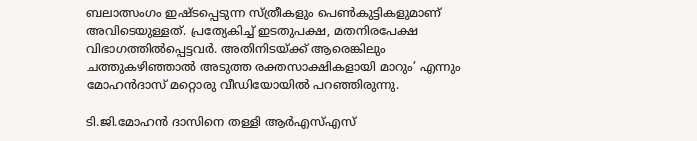ബലാത്സംഗം ഇഷ്ടപ്പെടുന്ന സ്ത്രീകളും പെൺകുട്ടികളുമാണ് അവിടെയുള്ളത്. പ്രത്യേകിച്ച് ഇടതുപക്ഷ, മതനിരപേക്ഷ വിഭാഗത്തിൽപ്പെട്ടവർ. അതിനിടയ്ക്ക് ആരെങ്കിലും ചത്തുകഴിഞ്ഞാൽ അടുത്ത രക്തസാക്ഷികളായി മാറും’ എന്നും മോഹൻദാസ് മറ്റൊരു വീഡിയോയിൽ പറഞ്ഞിരുന്നു.

ടി.ജി.മോഹൻ ദാസിനെ തള്ളി ആർഎസ്എസ്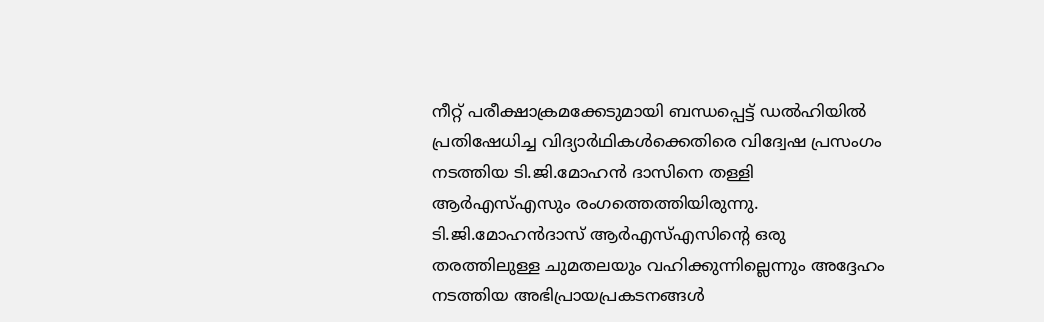നീറ്റ് പരീക്ഷാക്രമക്കേടുമായി ബന്ധപ്പെട്ട് ഡല്‍ഹിയില്‍ പ്രതിഷേധിച്ച വിദ്യാര്‍ഥികള്‍ക്കെതിരെ വിദ്വേഷ പ്രസംഗം നടത്തിയ ടി.ജി.മോഹൻ ദാസിനെ തള്ളി ആർഎസ്എസും രംഗത്തെത്തിയിരുന്നു. ടി.ജി.മോഹൻദാസ് ആർഎസ്എസിന്റെ ഒരു തരത്തിലുള്ള ചുമതലയും വഹിക്കുന്നില്ലെന്നും അദ്ദേഹം നടത്തിയ അഭിപ്രായപ്രകടനങ്ങള്‍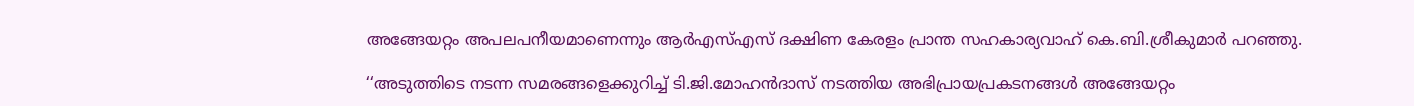അങ്ങേയറ്റം അപലപനീയമാണെന്നും ആർഎസ്എസ് ദക്ഷിണ കേരളം പ്രാന്ത സഹകാര്യവാഹ് കെ.ബി.ശ്രീകുമാർ പറഞ്ഞു.

‘‘അടുത്തിടെ നടന്ന സമരങ്ങളെക്കുറിച്ച് ടി.ജി.മോഹൻദാസ് നടത്തിയ അഭിപ്രായപ്രകടനങ്ങൾ അങ്ങേയറ്റം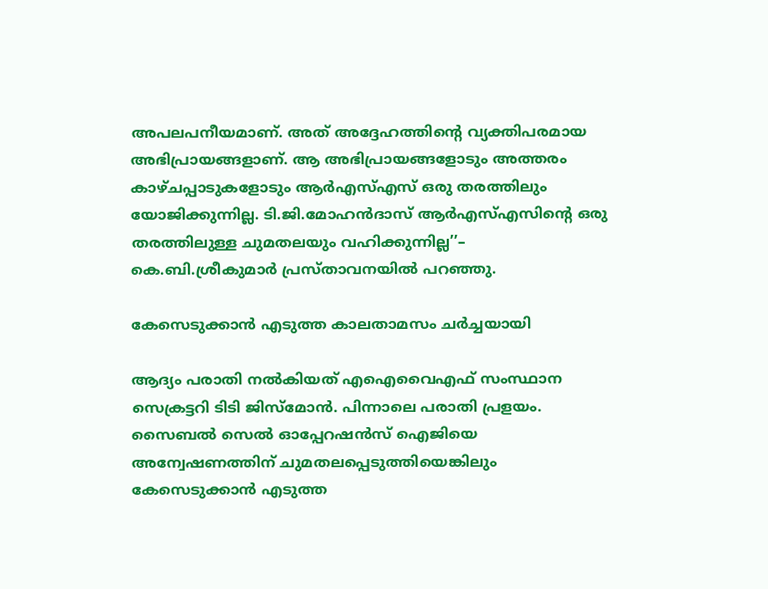അപലപനീയമാണ്. അത് അദ്ദേഹത്തിന്റെ വ്യക്തിപരമായ അഭിപ്രായങ്ങളാണ്. ആ അഭിപ്രായങ്ങളോടും അത്തരം കാഴ്ചപ്പാടുകളോടും ആർഎസ്എസ് ഒരു തരത്തിലും യോജിക്കുന്നില്ല. ടി.ജി.മോഹൻദാസ് ആർഎസ്എസിന്റെ ഒരു തരത്തിലുള്ള ചുമതലയും വഹിക്കുന്നില്ല’’– കെ.ബി.ശ്രീകുമാർ പ്രസ്താവനയിൽ പറഞ്ഞു.

കേസെടുക്കാൻ എടുത്ത കാലതാമസം ചർച്ചയായി

ആദ്യം പരാതി നൽകിയത് എഐവൈഎഫ് സംസ്ഥാന സെക്രട്ടറി ടിടി ജിസ്മോൻ. പിന്നാലെ പരാതി പ്രളയം. സൈബൽ സെൽ ഓപ്പേറഷൻസ് ഐജിയെ അന്വേഷണത്തിന് ചുമതലപ്പെടുത്തിയെങ്കിലും കേസെടുക്കാൻ എടുത്ത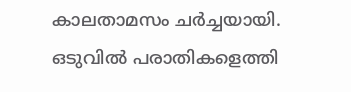കാലതാമസം ചർച്ചയായി. ഒടുവിൽ പരാതികളെത്തി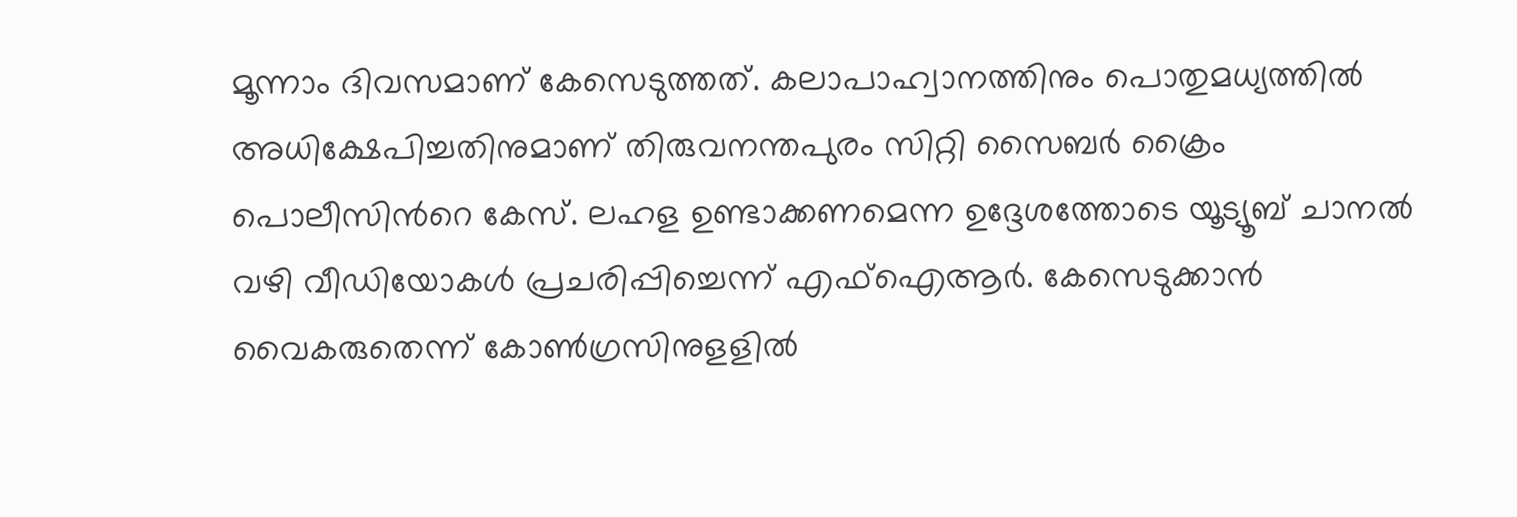മൂന്നാം ദിവസമാണ് കേസെടുത്തത്. കലാപാഹ്വാനത്തിനും പൊതുമധ്യത്തിൽ അധിക്ഷേപിച്ചതിനുമാണ് തിരുവനന്തപുരം സിറ്റി സൈബർ ക്രൈം പൊലീസിന്‍റെ കേസ്. ലഹള ഉണ്ടാക്കണമെന്ന ഉദ്ദേശത്തോടെ യൂട്യൂബ് ചാനൽ വഴി വീഡിയോകൾ പ്രചരിപ്പിച്ചെന്ന് എഫ്ഐആർ. കേസെടുക്കാൻ വൈകരുതെന്ന് കോൺഗ്രസിനുളളിൽ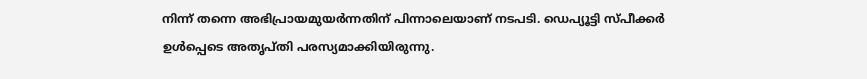നിന്ന് തന്നെ അഭിപ്രായമുയർന്നതിന് പിന്നാലെയാണ് നടപടി. ഡെപ്യൂട്ടി സ്പീക്കർ ഉൾപ്പെടെ അതൃപ്തി പരസ്യമാക്കിയിരുന്നു.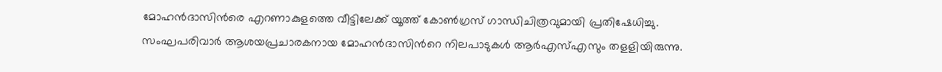മോഹൻദാസിൻരെ എറണാകുളത്തെ വീട്ടിലേക്ക് യൂത്ത് കോൺഗ്രസ് ഗാന്ധിചിത്രവുമായി പ്രതിഷേധിച്ചു. സംഘപരിവാർ ആശയപ്രചാരകനായ മോഹൻദാസിന്‍റെ നിലപാടുകൾ ആർഎസ്എസും തളളിയിരുന്നു.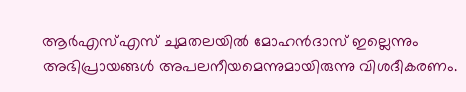ആർഎസ്എസ് ചുമതലയിൽ മോഹൻദാസ് ഇല്ലെന്നും അഭിപ്രായങ്ങൾ അപലനീയമെന്നുമായിരുന്നു വിശദീകരണം.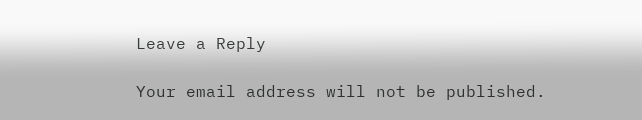Leave a Reply

Your email address will not be published.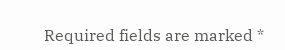Required fields are marked *